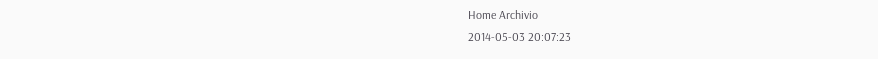Home Archivio
2014-05-03 20:07:23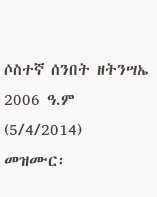ሶስተኛ ሰንበት ዘትንሣኤ 2006 ዓ.ም (5/4/2014)
መዝሙር፡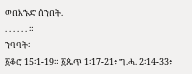ወበእኁድ ሰንበት.
. . . . . . ።
ንባባት፡
፩ቆሮ 15፡1-19። ፩ጴጥ 1፡17-21፥ ግ.ሓ. 2፡14-33፥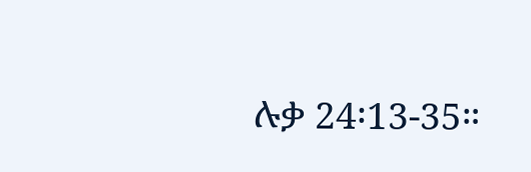ሉቃ 24፡13-35።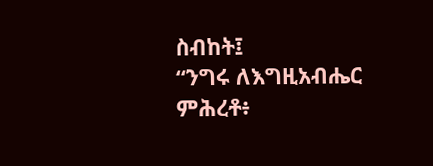ስብከት፤
“ንግሩ ለእግዚአብሔር ምሕረቶ፥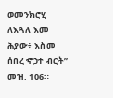ወመንክሮሂ ለእጓለ እመ ሕያው፥ እስመ ሰበረ ኆኃተ ብርት” መዝ. 106።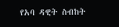የአባ ዳዊት ስብከት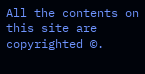All the contents on this site are copyrighted ©.